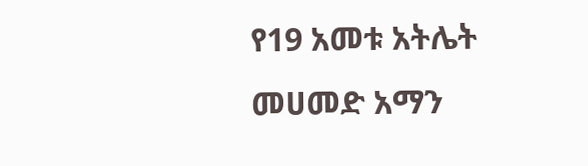የ19 አመቱ አትሌት መሀመድ አማን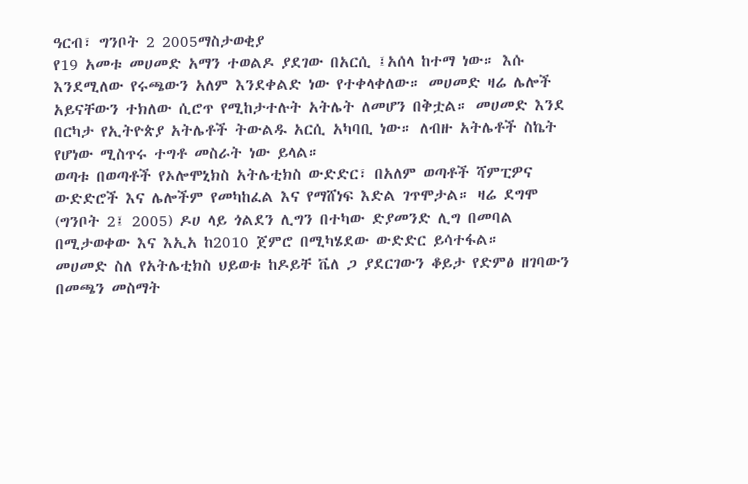ዓርብ፣ ግንቦት 2 2005ማስታወቂያ
የ19 አመቱ መሀመድ አማን ተወልዶ ያደገው በአርሲ ፤አሰላ ከተማ ነው። እሱ እንደሚለው የሩጫውን አለም እንደቀልድ ነው የተቀላቀለው። መሀመድ ዛሬ ሌሎች አይናቸውን ተክለው ሲሮጥ የሚከታተሉት አትሌት ለመሆን በቅቷል። መሀመድ እንደ በርካታ የኢትዮጵያ አትሌቶች ትውልዱ አርሲ አካባቢ ነው። ለብዙ አትሌቶች ስኬት የሆነው ሚስጥሩ ተግቶ መስራት ነው ይላል።
ወጣቱ በወጣቶች የኦሎሞኒክስ አትሌቲክስ ውድድር፣ በአለም ወጣቶች ሻምፒዎና ውድድሮች እና ሌሎችም የመካከፈል እና የማሸነፍ እድል ገጥሞታል። ዛሬ ደግሞ (ግንቦት 2፤ 2005) ዶሀ ላይ ጎልደን ሊግን በተካው ድያመንድ ሊግ በመባል በሚታወቀው እና እኢአ ከ2010 ጀምሮ በሚካሄደው ውድድር ይሳተፋል።
መሀመድ ስለ የአትሌቲክስ ህይወቱ ከዶይቸ ቬለ ጋ ያደርገውን ቆይታ የድምፅ ዘገባውን በመጫን መስማት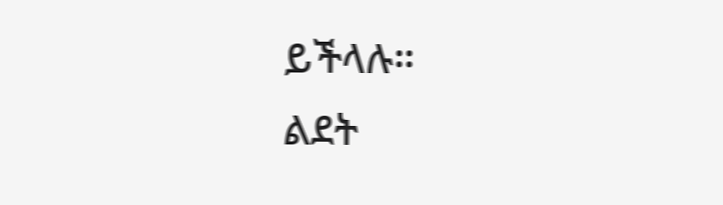ይችላሉ።
ልደት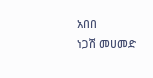አበበ
ነጋሽ መሀመድ